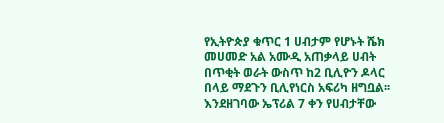የኢትዮጵያ ቁጥር 1 ሀብታም የሆኑት ሼክ መሀመድ አል አሙዲ አጠቃላይ ሀብት በጥቂት ወራት ውስጥ ከ2 ቢሊዮን ዶላር በላይ ማደጉን ቢሊየነርስ አፍሪካ ዘግቧል፡፡
እንደዘገባው ኤፕሪል 7 ቀን የሀብታቸው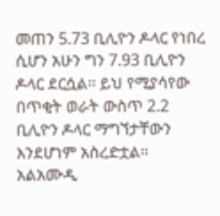መጠን 5.73 ቢሊዮን ዶላር የነበረ ሲሆን አሁን ግን 7.93 ቢሊዮን ዶላር ደርሷል፡፡ ይህ የሚያሳየው በጥቂት ወራት ውስጥ 2.2 ቢሊዮን ዶላር ማግኘታቸውን እንደሆነም አስረድቷል፡፡
አልአሙዲ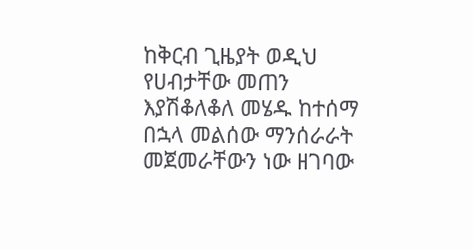ከቅርብ ጊዜያት ወዲህ የሀብታቸው መጠን እያሽቆለቆለ መሄዱ ከተሰማ በኋላ መልሰው ማንሰራራት መጀመራቸውን ነው ዘገባው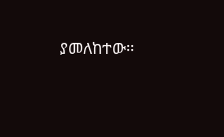ያመለከተው፡፡